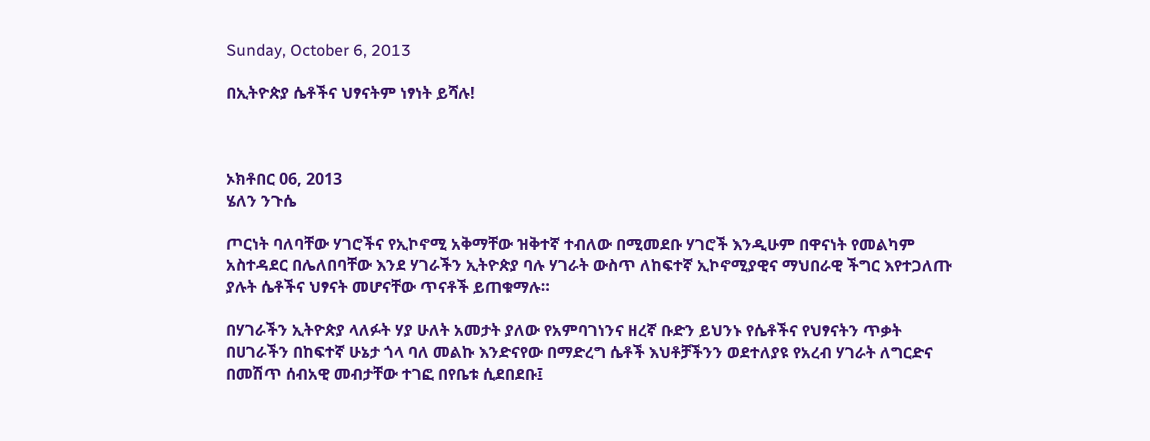Sunday, October 6, 2013

በኢትዮጵያ ሴቶችና ህፃናትም ነፃነት ይሻሉ!



ኦክቶበር 06, 2013
ሄለን ንጉሴ

ጦርነት ባለባቸው ሃገሮችና የኢኮኖሚ አቅማቸው ዝቅተኛ ተብለው በሚመደቡ ሃገሮች እንዲሁም በዋናነት የመልካም አስተዳደር በሌለበባቸው እንደ ሃገራችን ኢትዮጵያ ባሉ ሃገራት ውስጥ ለከፍተኛ ኢኮኖሚያዊና ማህበራዊ ችግር እየተጋለጡ ያሉት ሴቶችና ህፃናት መሆናቸው ጥናቶች ይጠቁማሉ።

በሃገራችን ኢትዮጵያ ላለፉት ሃያ ሁለት አመታት ያለው የአምባገነንና ዘረኛ ቡድን ይህንኑ የሴቶችና የህፃናትን ጥቃት በሀገራችን በከፍተኛ ሁኔታ ጎላ ባለ መልኩ እንድናየው በማድረግ ሴቶች እህቶቻችንን ወደተለያዩ የአረብ ሃገራት ለግርድና በመሽጥ ሰብአዊ መብታቸው ተገፎ በየቤቱ ሲደበደቡ፤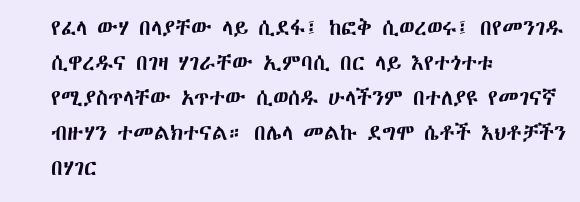የፈላ ውሃ በላያቸው ላይ ሲደፋ፤ ከፎቅ ሲወረወሩ፤ በየመንገዱ ሲዋረዱና በገዛ ሃገራቸው ኢምባሲ በር ላይ እየተጎተቱ የሚያስጥላቸው አጥተው ሲወሰዱ ሁላችንም በተለያዩ የመገናኛ ብዙሃን ተመልክተናል። በሌላ መልኩ ደግሞ ሴቶች እህቶቻችን በሃገር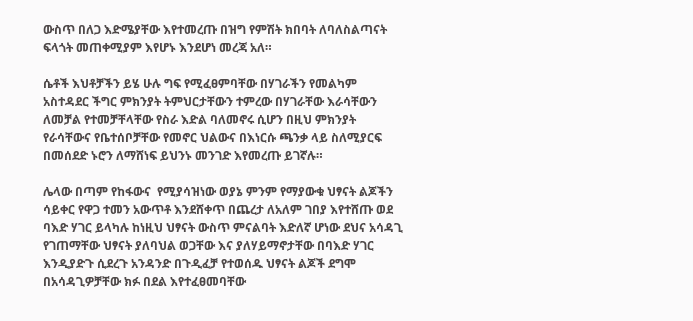ውስጥ በለጋ እድሜያቸው እየተመረጡ በዝግ የምሽት ክበባት ለባለስልጣናት ፍላጎት መጠቀሚያም እየሆኑ እንደሆነ መረጃ አለ።

ሴቶች እህቶቻችን ይሄ ሁሉ ግፍ የሚፈፀምባቸው በሃገራችን የመልካም አስተዳደር ችግር ምክንያት ትምህርታቸውን ተምረው በሃገራቸው እራሳቸውን ለመቻል የተመቻቸላቸው የስራ እድል ባለመኖሩ ሲሆን በዚህ ምክንያት የራሳቸውና የቤተሰቦቻቸው የመኖር ህልውና በእነርሱ ጫንቃ ላይ ስለሚያርፍ በመሰደድ ኑሮን ለማሸነፍ ይህንኑ መንገድ እየመረጡ ይገኛሉ።

ሌላው በጣም የከፋውና  የሚያሳዝነው ወያኔ ምንም የማያውቁ ህፃናት ልጆችን ሳይቀር የዋጋ ተመን አውጥቶ እንደሸቀጥ በጨረታ ለአለም ገበያ እየተሸጡ ወደ ባእድ ሃገር ይላካሉ ከነዚህ ህፃናት ውስጥ ምናልባት እድለኛ ሆነው ደህና አሳዳጊ የገጠማቸው ህፃናት ያለባህል ወጋቸው እና ያለሃይማኖታቸው በባእድ ሃገር እንዲያድጉ ሲደረጉ አንዳንድ በጉዲፈቻ የተወሰዱ ህፃናት ልጆች ደግሞ በአሳዳጊዎቻቸው ክፉ በደል እየተፈፀመባቸው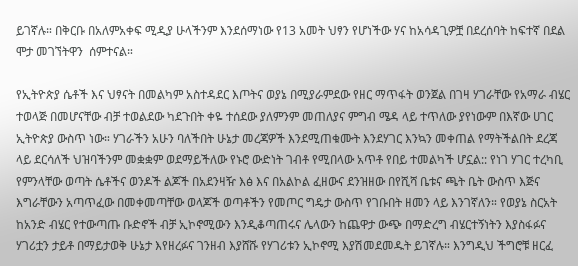ይገኛሉ። በቅርቡ በአለምአቀፍ ሚዲያ ሁላችንም እንደሰማነው የ13 አመት ህፃን የሆነችው ሃና ከአሳዳጊዎቿ በደረሰባት ከፍተኛ በደል ሞታ መገኘትዋን  ሰምተናል።

የኢትዮጵያ ሴቶች እና ህፃናት በመልካም አስተዳደር እጦትና ወያኔ በሚያራምደው የዘር ማጥፋት ወንጀል በገዛ ሃገራቸው የአማራ ብሄር ተወላጅ በመሆናቸው ብቻ ተወልደው ካደጉበት ቀዬ ተሰደው ያለምንም መጠለያና ምግብ ሜዳ ላይ ተጥለው ያየነውም በእኛው ሀገር ኢትዮጵያ ውስጥ ነው። ሃገራችን አሁን ባለችበት ሁኔታ መረጃዎች እንደሚጠቁሙት እንደሃገር እንኳን መቀጠል የማትችልበት ደረጃ ላይ ደርሳለች ህዝባችንም መቋቋም ወደማይችለው የኑሮ ውድነት ገብቶ የሚበላው አጥቶ የበይ ተመልካች ሆኗል:: የነገ ሃገር ተረካቢ የምንላቸው ወጣት ሴቶችና ወንዶች ልጆች በአደንዛዥ እፅ እና በአልኮል ፈዘውና ደንዝዘው በየሺሻ ቤቱና ጫት ቤት ውስጥ እጅና እግራቸውን አጣጥፈው በመቀመጣቸው ወላጆች ወጣቶችን የመጦር ግዴታ ውስጥ የገቡበት ዘመን ላይ እንገኛለን። የወያኔ ስርአት ከአንድ ብሄር የተውጣጡ ቡድኖች ብቻ ኢኮኖሚውን እንዲቆጣጠሩና ሌላውን ከጨዋታ ውጭ በማድረግ ብሄርተኝነትን እያስፋፉና ሃገሪቷን ታይቶ በማይታወቅ ሁኔታ እየዘረፉና ገንዘብ እያሸሹ የሃገሪቱን ኢኮኖሚ እያሽመደመዱት ይገኛሉ። እንግዲህ ችግሮቹ ዘርፈ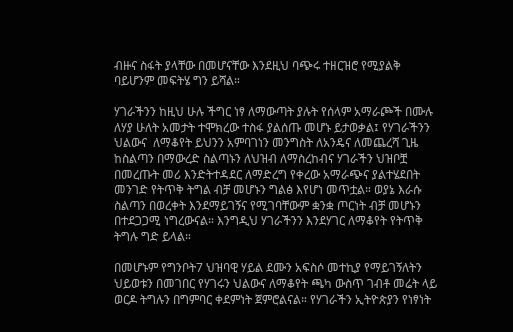ብዙና ስፋት ያላቸው በመሆናቸው እንደዚህ ባጭሩ ተዘርዝሮ የሚያልቅ ባይሆንም መፍትሄ ግን ይሻል።

ሃገራችንን ከዚህ ሁሉ ችግር ነፃ ለማውጣት ያሉት የሰላም አማራጮች በሙሉ ለሃያ ሁለት አመታት ተሞክረው ተስፋ ያልሰጡ መሆኑ ይታወቃል፤ የሃገራችንን ህልውና  ለማቆየት ይህንን አምባገነን መንግስት ለአንዴና ለመጨረሻ ጊዜ ከስልጣን በማውረድ ስልጣኑን ለህዝብ ለማስረከብና ሃገራችን ህዝቦቿ በመረጡት መሪ እንድትተዳደር ለማድረግ የቀረው አማራጭና ያልተሄደበት መንገድ የትጥቅ ትግል ብቻ መሆኑን ግልፅ እየሆነ መጥቷል። ወያኔ እራሱ ስልጣን በወረቀት እንደማይገኝና የሚገባቸውም ቋንቋ ጦርነት ብቻ መሆኑን በተደጋጋሚ ነግረውናል። እንግዲህ ሃገራችንን እንደሃገር ለማቆየት የትጥቅ ትግሉ ግድ ይላል።

በመሆኑም የግንቦት7 ህዝባዊ ሃይል ደሙን አፍስሶ መተኪያ የማይገኝለትን ህይወቱን በመገበር የሃገሩን ህልውና ለማቆየት ጫካ ውስጥ ገብቶ መሬት ላይ ወርዶ ትግሉን በግምባር ቀደምነት ጀምሮልናል። የሃገራችን ኢትዮጵያን የነፃነት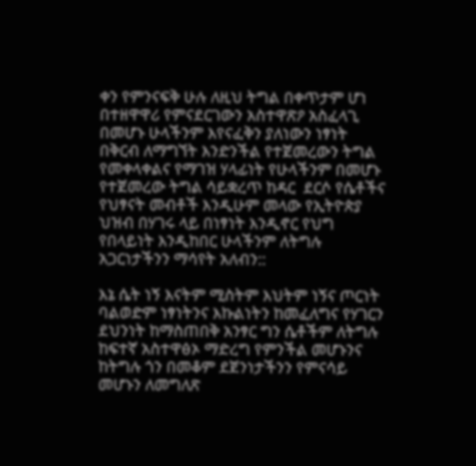ቀን የምንናፍቅ ሁሉ ለዚህ ትግል በቀጥታም ሆነ በተዘዋዋሪ የምናደርገውን አስተዋጽዖ አስፈላጊ በመሆኑ ሁላችንም እየናፈቅን ያለነውን ነፃነት በቅርብ ለማግኘት እንድንችል የተጀመረውን ትግል የመቀላቀልና የማገዝ ሃላፊነት የሁላችንም በመሆኑ የተጀመረው ትግል ሳይቋረጥ ከዳር  ደርሶ የሴቶችና የህፃናት መብቶች እንዲሁም መላው የኢትዮጵያ ህዝብ በሃገሩ ላይ በነፃነት እንዲኖር የህግ የበላይነት እንዲከበር ሁላችንም ለትግሉ አጋርነታችንን ማሳየት አለብን::

እኔ ሴት ነኝ እናትም ሚስትም እህትም ነኝና ጦርነት ባልወድም ነፃነትንና እኩልነትን ከመፈለግና የሃገርን ደህንነት ከማስጠበቅ አንፃር ግን ሴቶችም ለትግሉ ከፍተኛ አስተዋፅኦ ማድረግ የምንችል መሆኑንና ከትግሉ ጎን በመቆም ደጀንነታችንን የምናሳይ መሆኑን ለመግለጽ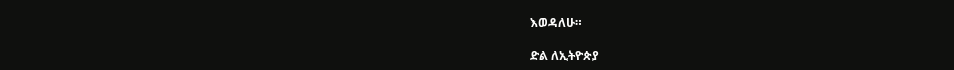እወዳለሁ።

ድል ለኢትዮጵያ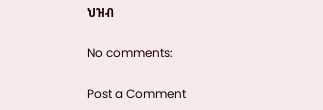ህዝብ

No comments:

Post a Comment